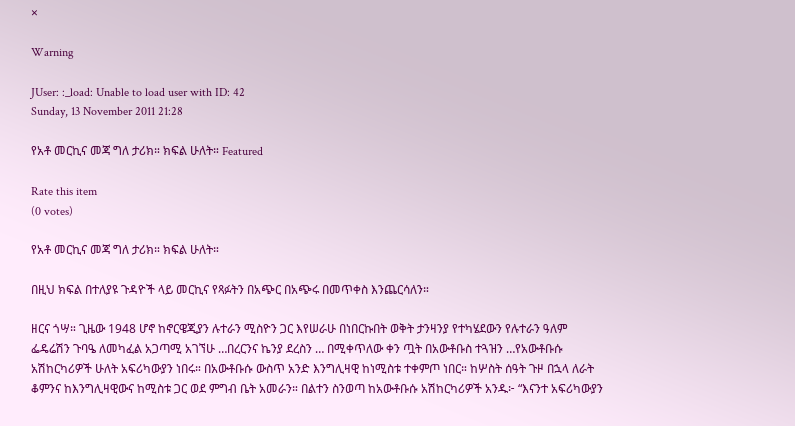×

Warning

JUser: :_load: Unable to load user with ID: 42
Sunday, 13 November 2011 21:28

የአቶ መርኪና መጃ ግለ ታሪክ። ክፍል ሁለት። Featured

Rate this item
(0 votes)

የአቶ መርኪና መጃ ግለ ታሪክ። ክፍል ሁለት።

በዚህ ክፍል በተለያዩ ጉዳዮች ላይ መርኪና የጻፉትን በአጭር በአጭሩ በመጥቀስ እንጨርሳለን።

ዘርና ጎሣ። ጊዜው 1948 ሆኖ ከኖርዌጂያን ሉተራን ሚስዮን ጋር እየሠራሁ በነበርኩበት ወቅት ታንዛንያ የተካሄደውን የሉተራን ዓለም ፌዴሬሽን ጉባዔ ለመካፈል አጋጣሚ አገኘሁ …በረርንና ኬንያ ደረስን … በሚቀጥለው ቀን ጧት በአውቶቡስ ተጓዝን …የአውቶቡሱ አሽከርካሪዎች ሁለት አፍሪካውያን ነበሩ። በአውቶቡሱ ውስጥ አንድ እንግሊዛዊ ከነሚስቱ ተቀምጦ ነበር። ከሦስት ሰዓት ጉዞ በኋላ ለራት ቆምንና ከእንግሊዛዊውና ከሚስቱ ጋር ወደ ምግብ ቤት አመራን። በልተን ስንወጣ ከአውቶቡሱ አሽከርካሪዎች አንዱ፦ “እናንተ አፍሪካውያን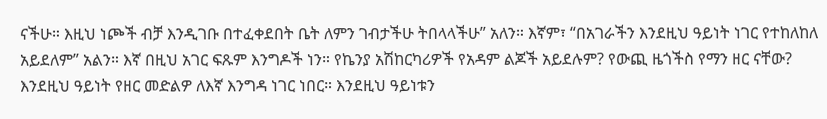ናችሁ። እዚህ ነጮች ብቻ እንዲገቡ በተፈቀደበት ቤት ለምን ገብታችሁ ትበላላችሁ” አለን። እኛም፣ “በአገራችን እንደዚህ ዓይነት ነገር የተከለከለ አይደለም” አልን። እኛ በዚህ አገር ፍጹም እንግዶች ነን። የኬንያ አሽከርካሪዎች የአዳም ልጆች አይደሉም? የውጪ ዜጎችስ የማን ዘር ናቸው? እንደዚህ ዓይነት የዘር መድልዎ ለእኛ እንግዳ ነገር ነበር። እንደዚህ ዓይነቱን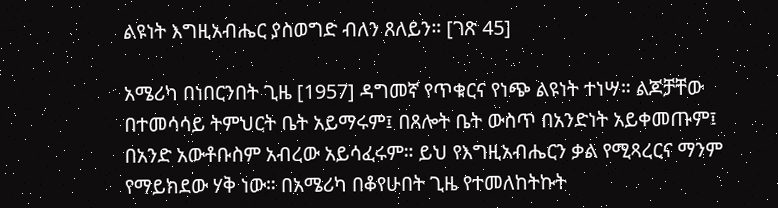ልዩነት እግዚአብሔር ያስወግድ ብለን ጸለይን። [ገጽ 45]

አሜሪካ በነበርንበት ጊዜ [1957] ዳግመኛ የጥቁርና የነጭ ልዩነት ተነሣ። ልጆቻቸው በተመሳሳይ ትምህርት ቤት አይማሩም፤ በጸሎት ቤት ውስጥ በአንድነት አይቀመጡም፤ በአንድ አውቶቡስም አብረው አይሳፈሩም። ይህ የእግዚአብሔርን ቃል የሚጻረርና ማንም የማይክደው ሃቅ ነው። በአሜሪካ በቆየሁበት ጊዜ የተመለከትኩት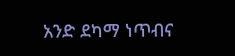አንድ ደካማ ነጥብና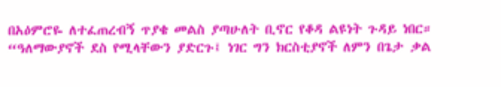በአዕምሮዬ ለተፈጠረብኝ ጥያቄ መልስ ያጣሁለት ቢኖር የቆዳ ልዩነት ጉዳይ ነበር። “ዓለማውያኖች ደስ የሚላቸውን ያድርጉ፤ ነገር ግን ክርስቲያኖች ለምን በጌታ ቃል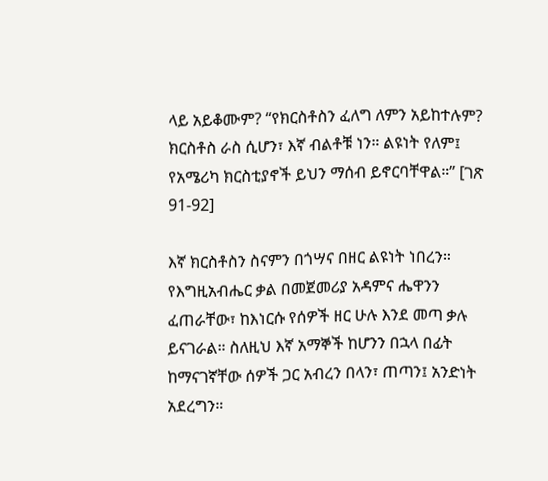ላይ አይቆሙም? “የክርስቶስን ፈለግ ለምን አይከተሉም? ክርስቶስ ራስ ሲሆን፣ እኛ ብልቶቹ ነን። ልዩነት የለም፤ የአሜሪካ ክርስቲያኖች ይህን ማሰብ ይኖርባቸዋል።” [ገጽ 91-92]

እኛ ክርስቶስን ስናምን በጎሣና በዘር ልዩነት ነበረን። የእግዚአብሔር ቃል በመጀመሪያ አዳምና ሔዋንን ፈጠራቸው፣ ከእነርሱ የሰዎች ዘር ሁሉ እንደ መጣ ቃሉ ይናገራል። ስለዚህ እኛ አማኞች ከሆንን በኋላ በፊት ከማናገኛቸው ሰዎች ጋር አብረን በላን፣ ጠጣን፤ አንድነት አደረግን።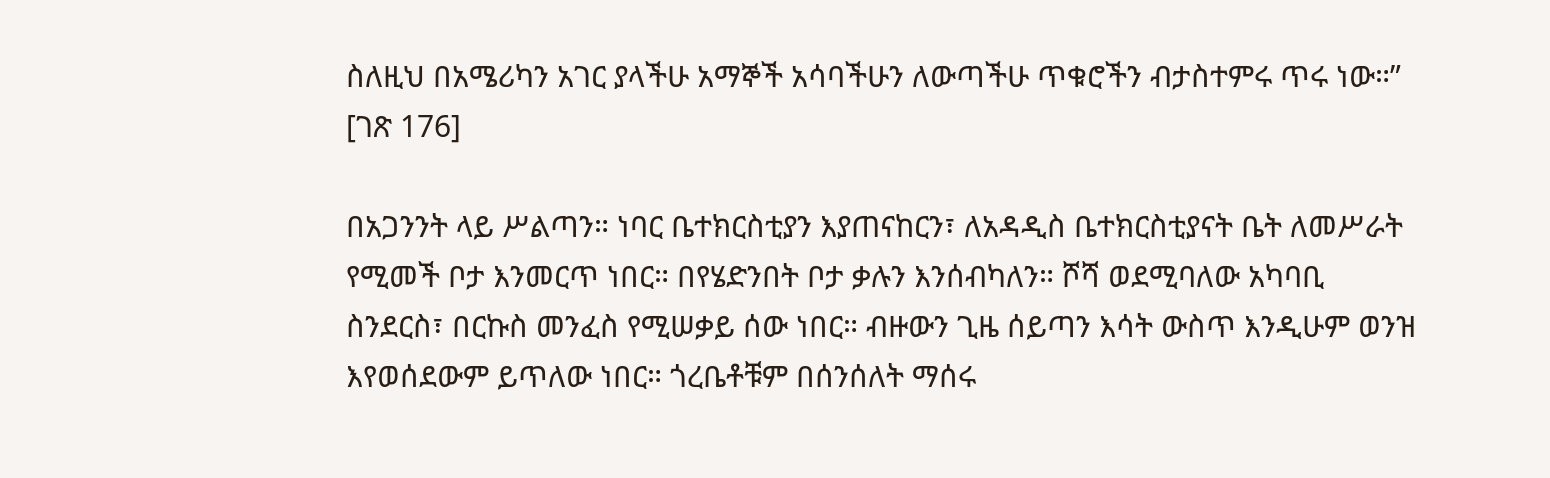ስለዚህ በአሜሪካን አገር ያላችሁ አማኞች አሳባችሁን ለውጣችሁ ጥቁሮችን ብታስተምሩ ጥሩ ነው።” [ገጽ 176]

በአጋንንት ላይ ሥልጣን። ነባር ቤተክርስቲያን እያጠናከርን፣ ለአዳዲስ ቤተክርስቲያናት ቤት ለመሥራት የሚመች ቦታ እንመርጥ ነበር። በየሄድንበት ቦታ ቃሉን እንሰብካለን። ሾሻ ወደሚባለው አካባቢ ስንደርስ፣ በርኩስ መንፈስ የሚሠቃይ ሰው ነበር። ብዙውን ጊዜ ሰይጣን እሳት ውስጥ እንዲሁም ወንዝ እየወሰደውም ይጥለው ነበር። ጎረቤቶቹም በሰንሰለት ማሰሩ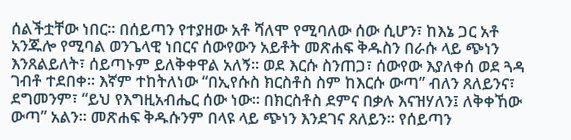ሰልችቷቸው ነበር። በሰይጣን የተያዘው አቶ ሻለሞ የሚባለው ሰው ሲሆን፣ ከእኔ ጋር አቶ አንጁሎ የሚባል ወንጌላዊ ነበርና ሰውየውን አይቶት መጽሐፍ ቅዱስን በራሱ ላይ ጭነን እንጸልይለት፣ ሰይጣኑም ይለቅቀዋል አለኝ። ወደ እርሱ ስንጠጋ፣ ሰውየው እያለቀሰ ወደ ጓዳ ገብቶ ተደበቀ። እኛም ተከትለነው “በኢየሱስ ክርስቶስ ስም ከእርሱ ውጣ” ብለን ጸለይንና፣ ደግመንም፣ “ይህ የእግዚአብሔር ሰው ነው። በክርስቶስ ደምና በቃሉ እናዝሃለን፤ ለቅቀኸው ውጣ” አልን። መጽሐፍ ቅዱሱንም በላዩ ላይ ጭነን እንደገና ጸለይን። የሰይጣን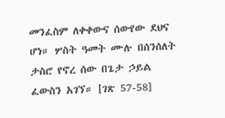መንፈስም ለቀቀውና ሰውየው ደህና ሆነ። ሦስት ዓመት ሙሉ በሰንሰለት ታስሮ የኖረ ሰው በጌታ ኃይል ፈውስን አገኘ። [ገጽ 57-58]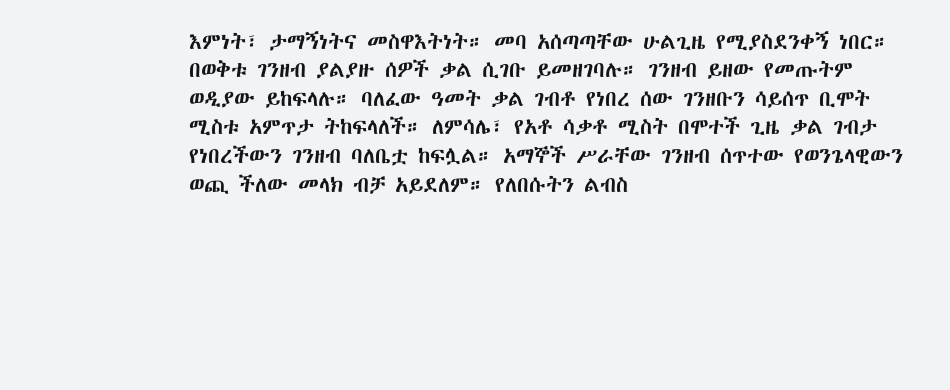እምነት፣ ታማኝነትና መስዋእትነት። መባ አሰጣጣቸው ሁልጊዜ የሚያስደንቀኝ ነበር። በወቅቱ ገንዘብ ያልያዙ ሰዎች ቃል ሲገቡ ይመዘገባሉ። ገንዘብ ይዘው የመጡትም ወዲያው ይከፍላሉ። ባለፈው ዓመት ቃል ገብቶ የነበረ ሰው ገንዘቡን ሳይሰጥ ቢሞት ሚስቱ አምጥታ ትከፍላለች። ለምሳሌ፣ የአቶ ሳቃቶ ሚስት በሞተች ጊዜ ቃል ገብታ የነበረችውን ገንዘብ ባለቤቷ ከፍሏል። አማኞች ሥራቸው ገንዘብ ሰጥተው የወንጌላዊውን ወጪ ችለው መላክ ብቻ አይደለም። የለበሱትን ልብስ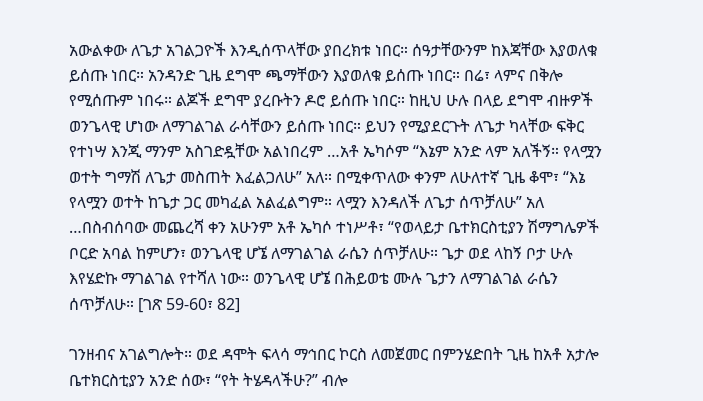አውልቀው ለጌታ አገልጋዮች እንዲሰጥላቸው ያበረክቱ ነበር። ሰዓታቸውንም ከእጃቸው እያወለቁ ይሰጡ ነበር። አንዳንድ ጊዜ ደግሞ ጫማቸውን እያወለቁ ይሰጡ ነበር። በሬ፣ ላምና በቅሎ የሚሰጡም ነበሩ። ልጆች ደግሞ ያረቡትን ዶሮ ይሰጡ ነበር። ከዚህ ሁሉ በላይ ደግሞ ብዙዎች ወንጌላዊ ሆነው ለማገልገል ራሳቸውን ይሰጡ ነበር። ይህን የሚያደርጉት ለጌታ ካላቸው ፍቅር የተነሣ እንጂ ማንም አስገድዷቸው አልነበረም …አቶ ኤካሶም “እኔም አንድ ላም አለችኝ። የላሟን ወተት ግማሽ ለጌታ መስጠት እፈልጋለሁ” አለ። በሚቀጥለው ቀንም ለሁለተኛ ጊዜ ቆሞ፣ “እኔ የላሟን ወተት ከጌታ ጋር መካፈል አልፈልግም። ላሟን እንዳለች ለጌታ ሰጥቻለሁ” አለ …በስብሰባው መጨረሻ ቀን አሁንም አቶ ኤካሶ ተነሥቶ፣ “የወላይታ ቤተክርስቲያን ሽማግሌዎች ቦርድ አባል ከምሆን፣ ወንጌላዊ ሆኜ ለማገልገል ራሴን ሰጥቻለሁ። ጌታ ወደ ላከኝ ቦታ ሁሉ እየሄድኩ ማገልገል የተሻለ ነው። ወንጌላዊ ሆኜ በሕይወቴ ሙሉ ጌታን ለማገልገል ራሴን ሰጥቻለሁ። [ገጽ 59-60፣ 82]

ገንዘብና አገልግሎት። ወደ ዳሞት ፍላሳ ማኅበር ኮርስ ለመጀመር በምንሄድበት ጊዜ ከአቶ አታሎ ቤተክርስቲያን አንድ ሰው፣ “የት ትሄዳላችሁ?” ብሎ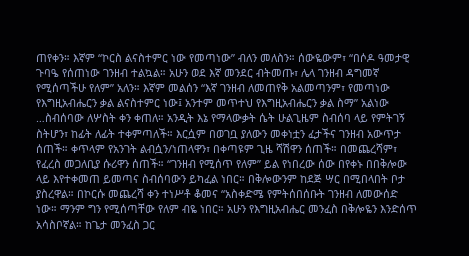ጠየቀን። እኛም “ኮርስ ልናስተምር ነው የመጣነው” ብለን መለስን። ሰውዬውም፣ “በሶዶ ዓመታዊ ጉባዔ የሰጠነው ገንዘብ ተልኳል። አሁን ወደ እኛ መንደር ብትመጡ፣ ሌላ ገንዘብ ዳግመኛ የሚሰጣችሁ የለም” አለን። እኛም መልሰን “እኛ ገንዘብ ለመጠየቅ አልመጣንም፣ የመጣነው የእግዚአብሔርን ቃል ልናስተምር ነው፤ አንተም መጥተህ የእግዚአብሔርን ቃል ስማ” አልነው …ስብሰባው ለሦስት ቀን ቀጠለ። አንዲት እኔ የማላውቃት ሴት ሁልጊዜም ስብሰባ ላይ የምትገኝ ስትሆን፣ ከፊት ለፊት ተቀምጣለች። እርሷም በወገቧ ያለውን መቀነቷን ፈታችና ገንዘብ አውጥታ ሰጠች። ቀጥላም የአንገት ልብሷን/ነጠላዋን፣ በቀጣዩም ጊዜ ሻሽዋን ሰጠች። በመጨረሻም፣ የፈረስ መጋለቢያ ሱሪዋን ሰጠች። “ገንዘብ የሚሰጥ የለም” ይል የነበረው ሰው በየቀኑ በበቅሎው ላይ እየተቀመጠ ይመጣና ስብሰባውን ይካፈል ነበር። በቅሎውንም ከደጅ ሣር በሚበላበት ቦታ ያስረዋል። በኮርሱ መጨረሻ ቀን ተነሥቶ ቆመና “አስቀድሜ የምትሰበሰቡት ገንዘብ ለመውሰድ ነው። ማንም ግን የሚሰጣቸው የለም ብዬ ነበር። አሁን የእግዚአብሔር መንፈስ በቅሎዬን እንድሰጥ አሳስቦኛል። ከጌታ መንፈስ ጋር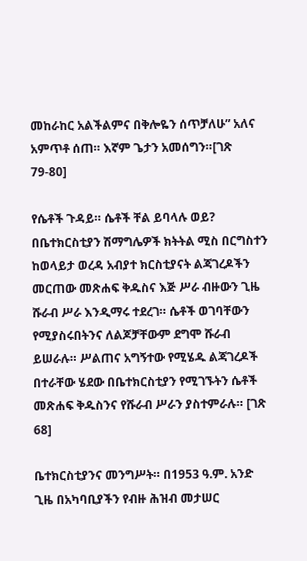መከራከር አልችልምና በቅሎዬን ሰጥቻለሁ” አለና አምጥቶ ሰጠ። እኛም ጌታን አመሰግን።[ገጽ 79-80]

የሴቶች ጉዳይ። ሴቶች ቸል ይባላሉ ወይ? በቤተክርስቲያን ሽማግሌዎች ክትትል ሚስ በርግስተን ከወላይታ ወረዳ አብያተ ክርስቲያናት ልጃገረዶችን መርጠው መጽሐፍ ቅዱስና እጅ ሥራ ብዙውን ጊዜ ሹራብ ሥራ እንዲማሩ ተደረገ። ሴቶች ወገባቸውን የሚያስሩበትንና ለልጆቻቸውም ደግሞ ሹራብ ይሠራሉ። ሥልጠና አግኝተው የሚሄዱ ልጃገረዶች በተራቸው ሄደው በቤተክርስቲያን የሚገኙትን ሴቶች መጽሐፍ ቅዱስንና የሹራብ ሥራን ያስተምራሉ። [ገጽ 68]

ቤተክርስቲያንና መንግሥት። በ1953 ዓ.ም. አንድ ጊዜ በአካባቢያችን የብዙ ሕዝብ መታሠር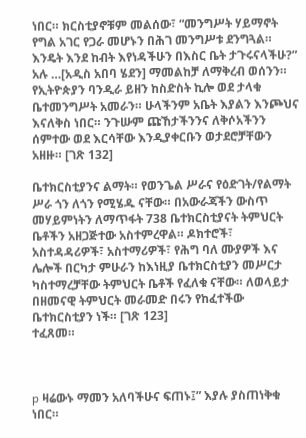ነበር። ክርስቲያኖቹም መልሰው፣ “መንግሥት ሃይማኖት የግል አገር የጋራ መሆኑን በሕገ መንግሥቱ ደንግጓል። እንዴት እንደ ከብት እየነዳችሁን በእስር ቤት ታጉሩናላችሁ?” አሉ …[አዲስ አበባ ሄደን] ማመልከቻ ለማቅረብ ወሰንን። የኢትዮጵያን ባንዲራ ይዘን ከስድስት ኪሎ ወደ ታላቁ ቤተመንግሥት አመራን። ሁላችንም አቤት እያልን እንጮህና እናለቅስ ነበር። ንጉሡም ጩኸታችንንና ለቅሶአችንን ሰምተው ወደ እርሳቸው እንዲያቀርቡን ወታደሮቻቸውን አዘዙ። [ገጽ 132]

ቤተክርስቲያንና ልማት። የወንጌል ሥራና የዕድገት/የልማት ሥራ ጎን ለጎን የሚሄዱ ናቸው። በአውራጃችን ውስጥ መሃይምነትን ለማጥፋት 738 ቤተክርስቲያናት ትምህርት ቤቶችን አዘጋጅተው አስተምረዋል። ዶክተሮች፣ አስተዳዳሪዎች፣ አስተማሪዎች፣ የሕግ ባለ ሙያዎች እና ሌሎች በርካታ ምሁራን ከእነዚያ ቤተክርስቲያን መሥርታ ካስተማረቻቸው ትምህርት ቤቶች የፈለቁ ናቸው። ለወላይታ በዘመናዊ ትምህርት መራመድ በሩን የከፈተችው ቤተክርስቲያን ነች። [ገጽ 123]                              ተፈጸመ።



p ዛሬውኑ ማመን አለባችሁና ፍጠኑ፤” እያሉ ያስጠነቅቁ ነበር።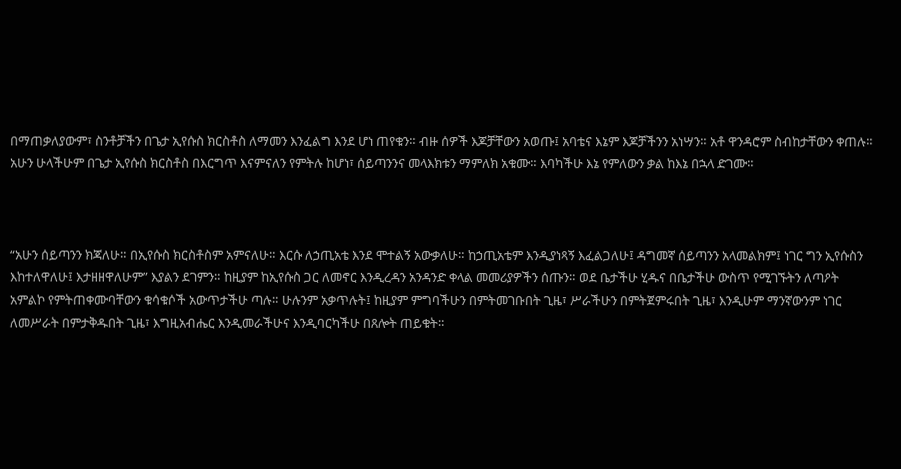በማጠቃለያውም፣ ስንቶቻችን በጌታ ኢየሱስ ክርስቶስ ለማመን እንፈልግ እንደ ሆነ ጠየቁን። ብዙ ሰዎች እጆቻቸውን አወጡ፤ አባቴና እኔም እጆቻችንን አነሣን። አቶ ዋንዳሮም ስብከታቸውን ቀጠሉ። አሁን ሁላችሁም በጌታ ኢየሱስ ክርስቶስ በእርግጥ እናምናለን የምትሉ ከሆነ፣ ሰይጣንንና መላእክቱን ማምለክ አቁሙ። እባካችሁ እኔ የምለውን ቃል ከእኔ በኋላ ድገሙ።



“አሁን ሰይጣንን ክጃለሁ። በኢየሱስ ክርስቶስም አምናለሁ። እርሱ ለኃጢአቴ እንደ ሞተልኝ አውቃለሁ። ከኃጢአቴም እንዲያነጻኝ እፈልጋለሁ፤ ዳግመኛ ሰይጣንን አላመልክም፤ ነገር ግን ኢየሱስን እከተለዋለሁ፤ እታዘዘዋለሁም” እያልን ደገምን። ከዚያም ከኢየሱስ ጋር ለመኖር እንዲረዳን አንዳንድ ቀላል መመሪያዎችን ሰጡን። ወደ ቤታችሁ ሂዱና በቤታችሁ ውስጥ የሚገኙትን ለጣዖት አምልኮ የምትጠቀሙባቸውን ቁሳቁሶች አውጥታችሁ ጣሉ። ሁሉንም አቃጥሉት፤ ከዚያም ምግባችሁን በምትመገቡበት ጊዜ፣ ሥራችሁን በምትጀምሩበት ጊዜ፣ እንዲሁም ማንኛውንም ነገር ለመሥራት በምታቅዱበት ጊዜ፣ እግዚአብሔር እንዲመራችሁና እንዲባርካችሁ በጸሎት ጠይቁት።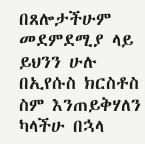በጸሎታችሁም መደምደሚያ ላይ ይህንን ሁሉ በኢየሱስ ክርስቶስ ስም እንጠይቅሃለን ካላችሁ በኋላ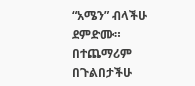“አሜን” ብላችሁ ደምድሙ። በተጨማሪም በጉልበታችሁ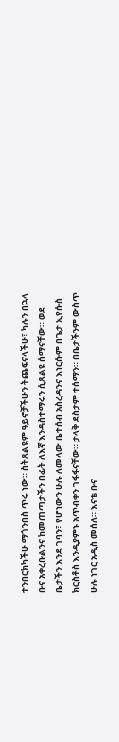ተንበርክካችሁ ማጎንበስ ጥሩ ነው። ስትጸልዩም ዓይኖቻችሁን ትጨፍናላችሁ፣ ካሉን በኋላ ቡና አቀረቡልንና ከመጠጣታችን በፊት ለእኛ እንዳስተማሩን ሲጸልዩ ሰማናቸው። ወደ ቤታችን እንደ ገባን፣ የሆነውን ሁሉ ለመላው ቤተሰብ አስረዳንና እነርሱም በጌታ ኢየሱስ ክርስቶስ እንዲያምኑ አጥብቀን ገፋፋናቸው። ታላቅ ደስታም ተሰማን። በቤታችንም ውስጥ ሁሉ ነገር አዲስ መሰለ። እናቴ ቡና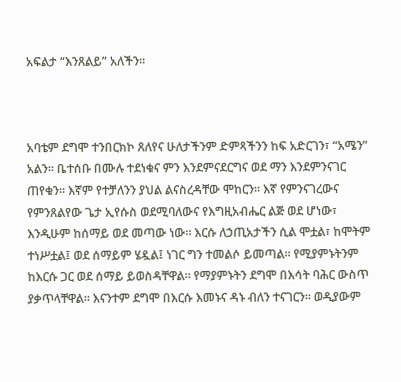አፍልታ “እንጸልይ” አለችን።



አባቴም ደግሞ ተንበርክኮ ጸለየና ሁለታችንም ድምጻችንን ከፍ አድርገን፣ “አሜን” አልን። ቤተሰቡ በሙሉ ተደነቁና ምን እንደምናደርግና ወደ ማን እንደምንናገር ጠየቁን። እኛም የተቻለንን ያህል ልናስረዳቸው ሞከርን። እኛ የምንናገረውና የምንጸልየው ጌታ ኢየሱስ ወደሚባለውና የእግዚአብሔር ልጅ ወደ ሆነው፣ እንዲሁም ከሰማይ ወደ መጣው ነው። እርሱ ለኃጢአታችን ሲል ሞቷል፣ ከሞትም ተነሥቷል፤ ወደ ሰማይም ሄዷል፤ ነገር ግን ተመልሶ ይመጣል። የሚያምኑትንም ከእርሱ ጋር ወደ ሰማይ ይወስዳቸዋል። የማያምኑትን ደግሞ በእሳት ባሕር ውስጥ ያቃጥላቸዋል። እናንተም ደግሞ በእርሱ እመኑና ዳኑ ብለን ተናገርን። ወዲያውም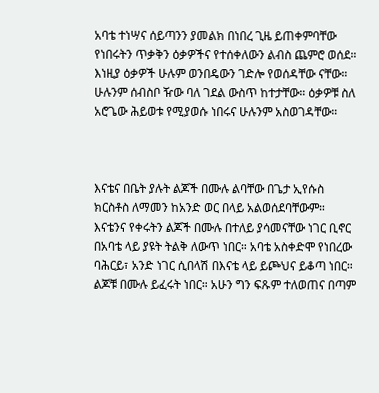አባቴ ተነሣና ሰይጣንን ያመልክ በነበረ ጊዜ ይጠቀምባቸው የነበሩትን ጥቃቅን ዕቃዎችና የተሰቀለውን ልብስ ጨምሮ ወሰደ። እነዚያ ዕቃዎች ሁሉም ወንበዴውን ገድሎ የወሰዳቸው ናቸው። ሁሉንም ሰብስቦ ዥው ባለ ገደል ውስጥ ከተታቸው። ዕቃዎቹ ስለ አሮጌው ሕይወቱ የሚያወሱ ነበሩና ሁሉንም አስወገዳቸው።



እናቴና በቤት ያሉት ልጆች በሙሉ ልባቸው በጌታ ኢየሱስ ክርስቶስ ለማመን ከአንድ ወር በላይ አልወሰደባቸውም። እናቴንና የቀሩትን ልጆች በሙሉ በተለይ ያሳመናቸው ነገር ቢኖር በአባቴ ላይ ያዩት ትልቅ ለውጥ ነበር። አባቴ አስቀድሞ የነበረው ባሕርይ፣ አንድ ነገር ሲበላሽ በእናቴ ላይ ይጮህና ይቆጣ ነበር። ልጆቹ በሙሉ ይፈሩት ነበር። አሁን ግን ፍጹም ተለወጠና በጣም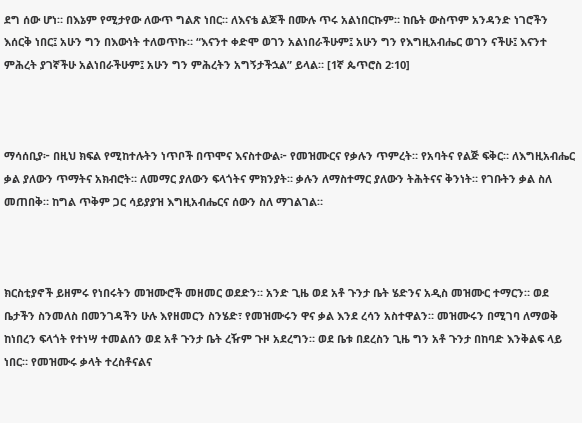ደግ ሰው ሆነ። በእኔም የሚታየው ለውጥ ግልጽ ነበር። ለእናቴ ልጆች በሙሉ ጥሩ አልነበርኩም። ከቤት ውስጥም አንዳንድ ነገሮችን እሰርቅ ነበር፤ አሁን ግን በእውነት ተለወጥኩ። “እናንተ ቀድሞ ወገን አልነበራችሁም፤ አሁን ግን የእግዚአብሔር ወገን ናችሁ፤ እናንተ ምሕረት ያገኛችሁ አልነበራችሁም፤ አሁን ግን ምሕረትን አግኝታችኋል” ይላል። [1ኛ ጴጥሮስ 2፡10]



ማሳሰቢያ፦ በዚህ ክፍል የሚከተሉትን ነጥቦች በጥሞና እናስተውል፦ የመዝሙርና የቃሉን ጥምረት። የአባትና የልጅ ፍቅር። ለእግዚአብሔር ቃል ያለውን ጥማትና አክብሮት። ለመማር ያለውን ፍላጎትና ምክንያት። ቃሉን ለማስተማር ያለውን ትሕትናና ቅንነት። የገቡትን ቃል ስለ መጠበቅ። ከግል ጥቅም ጋር ሳይያያዝ እግዚአብሔርና ሰውን ስለ ማገልገል።



ክርስቲያኖች ይዘምሩ የነበሩትን መዝሙሮች መዘመር ወደድን። አንድ ጊዜ ወደ አቶ ጉንታ ቤት ሄድንና አዲስ መዝሙር ተማርን። ወደ ቤታችን ስንመለስ በመንገዳችን ሁሉ እየዘመርን ስንሄድ፣ የመዝሙሩን ዋና ቃል እንደ ረሳን አስተዋልን። መዝሙሩን በሚገባ ለማወቅ ከነበረን ፍላጎት የተነሣ ተመልሰን ወደ አቶ ጉንታ ቤት ረዥም ጉዞ አደረግን። ወደ ቤቱ በደረስን ጊዜ ግን አቶ ጉንታ በከባድ እንቅልፍ ላይ ነበር። የመዝሙሩ ቃላት ተረስቶናልና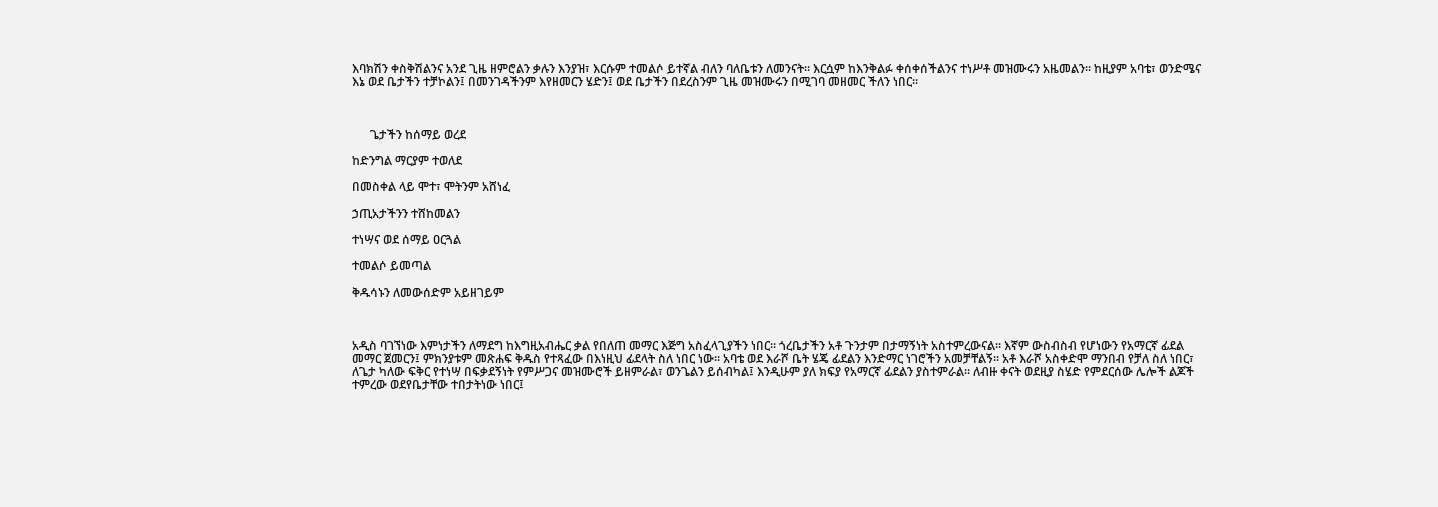እባክሽን ቀስቅሽልንና አንደ ጊዜ ዘምሮልን ቃሉን እንያዝ፣ እርሱም ተመልሶ ይተኛል ብለን ባለቤቱን ለመንናት። እርሷም ከእንቅልፉ ቀሰቀሰችልንና ተነሥቶ መዝሙሩን አዜመልን። ከዚያም አባቴ፣ ወንድሜና እኔ ወደ ቤታችን ተቻኮልን፤ በመንገዳችንም እየዘመርን ሄድን፤ ወደ ቤታችን በደረስንም ጊዜ መዝሙሩን በሚገባ መዘመር ችለን ነበር።



      ጌታችን ከሰማይ ወረደ

ከድንግል ማርያም ተወለደ

በመስቀል ላይ ሞተ፣ ሞትንም አሸነፈ

ኃጢአታችንን ተሸከመልን

ተነሣና ወደ ሰማይ ዐርጓል

ተመልሶ ይመጣል

ቅዱሳኑን ለመውሰድም አይዘገይም



አዲስ ባገኘነው እምነታችን ለማደግ ከእግዚአብሔር ቃል የበለጠ መማር እጅግ አስፈላጊያችን ነበር። ጎረቤታችን አቶ ጉንታም በታማኝነት አስተምረውናል። እኛም ውስብስብ የሆነውን የአማርኛ ፊደል መማር ጀመርን፤ ምክንያቱም መጽሐፍ ቅዱስ የተጻፈው በእነዚህ ፊደላት ስለ ነበር ነው። አባቴ ወደ እራሾ ቤት ሄጄ ፊደልን እንድማር ነገሮችን አመቻቸልኝ። አቶ እራሾ አስቀድሞ ማንበብ የቻለ ስለ ነበር፣ ለጌታ ካለው ፍቅር የተነሣ በፍቃደኝነት የምሥጋና መዝሙሮች ይዘምራል፣ ወንጌልን ይሰብካል፤ እንዲሁም ያለ ክፍያ የአማርኛ ፊደልን ያስተምራል። ለብዙ ቀናት ወደዚያ ስሄድ የምደርሰው ሌሎች ልጆች ተምረው ወደየቤታቸው ተበታትነው ነበር፤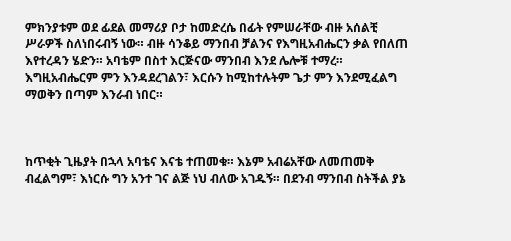ምክንያቱም ወደ ፊደል መማሪያ ቦታ ከመድረሴ በፊት የምሠራቸው ብዙ አሰልቺ ሥራዎች ስለነበሩብኝ ነው። ብዙ ሳንቆይ ማንበብ ቻልንና የእግዚአብሔርን ቃል የበለጠ እየተረዳን ሄድን። አባቴም በስተ እርጅናው ማንበብ እንደ ሌሎቹ ተማረ። እግዚአብሔርም ምን እንዳደረገልን፣ እርሱን ከሚከተሉትም ጌታ ምን እንደሚፈልግ ማወቅን በጣም እንራብ ነበር።



ከጥቂት ጊዜያት በኋላ አባቴና እናቴ ተጠመቁ። እኔም አብሬአቸው ለመጠመቅ ብፈልግም፣ እነርሱ ግን አንተ ገና ልጅ ነህ ብለው አገዱኝ። በደንብ ማንበብ ስትችል ያኔ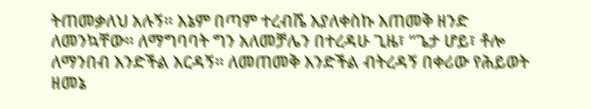ትጠመቃለህ አሉኝ። እኔም በጣም ተረብሼ እያለቀስኩ እጠመቅ ዘንድ ለመንኳቸው። ለማግባባት ግን አለመቻሌን በተረዳሁ ጊዜ፣ “ጌታ ሆይ፣ ቶሎ ለማንበብ እንድችል እርዳኝ። ለመጠመቅ እንድችል ብትረዳኝ በቀሪው የሕይወት ዘመኔ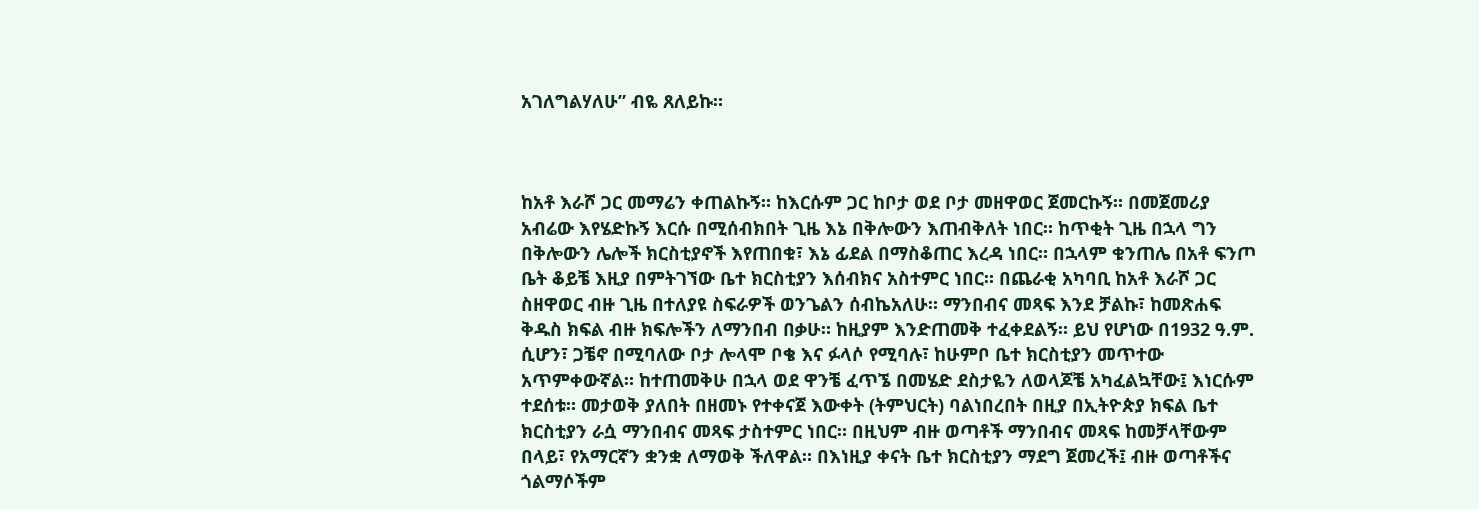አገለግልሃለሁ” ብዬ ጸለይኩ።



ከአቶ እራሾ ጋር መማሬን ቀጠልኩኝ። ከእርሱም ጋር ከቦታ ወደ ቦታ መዘዋወር ጀመርኩኝ። በመጀመሪያ አብሬው እየሄድኩኝ እርሱ በሚሰብክበት ጊዜ እኔ በቅሎውን እጠብቅለት ነበር። ከጥቂት ጊዜ በኋላ ግን በቅሎውን ሌሎች ክርስቲያኖች እየጠበቁ፣ እኔ ፊደል በማስቆጠር እረዳ ነበር። በኋላም ቁንጠሌ በአቶ ፍንጦ ቤት ቆይቼ እዚያ በምትገኘው ቤተ ክርስቲያን እሰብክና አስተምር ነበር። በጨራቂ አካባቢ ከአቶ እራሾ ጋር ስዘዋወር ብዙ ጊዜ በተለያዩ ስፍራዎች ወንጌልን ሰብኬአለሁ። ማንበብና መጻፍ እንደ ቻልኩ፣ ከመጽሐፍ ቅዱስ ክፍል ብዙ ክፍሎችን ለማንበብ በቃሁ። ከዚያም እንድጠመቅ ተፈቀደልኝ። ይህ የሆነው በ1932 ዓ.ም. ሲሆን፣ ጋቼኖ በሚባለው ቦታ ሎላሞ ቦቄ እና ፉላሶ የሚባሉ፣ ከሁምቦ ቤተ ክርስቲያን መጥተው አጥምቀውኛል። ከተጠመቅሁ በኋላ ወደ ዋንቼ ፈጥኜ በመሄድ ደስታዬን ለወላጆቼ አካፈልኳቸው፤ እነርሱም ተደሰቱ። መታወቅ ያለበት በዘመኑ የተቀናጀ እውቀት (ትምህርት) ባልነበረበት በዚያ በኢትዮጵያ ክፍል ቤተ ክርስቲያን ራሷ ማንበብና መጻፍ ታስተምር ነበር። በዚህም ብዙ ወጣቶች ማንበብና መጻፍ ከመቻላቸውም በላይ፣ የአማርኛን ቋንቋ ለማወቅ ችለዋል። በእነዚያ ቀናት ቤተ ክርስቲያን ማደግ ጀመረች፤ ብዙ ወጣቶችና ጎልማሶችም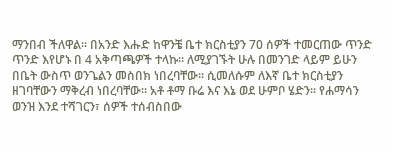ማንበብ ችለዋል። በአንድ እሑድ ከዋንቼ ቤተ ክርስቲያን 70 ሰዎች ተመርጠው ጥንድ ጥንድ እየሆኑ በ 4 አቅጣጫዎች ተላኩ። ለሚያገኙት ሁሉ በመንገድ ላይም ይሁን በቤት ውስጥ ወንጌልን መስበክ ነበረባቸው። ሲመለሱም ለእኛ ቤተ ክርስቲያን ዘገባቸውን ማቅረብ ነበረባቸው። አቶ ቶማ ቡሬ እና እኔ ወደ ሁምቦ ሄድን። የሐማሳን ወንዝ እንደ ተሻገርን፣ ሰዎች ተሰብስበው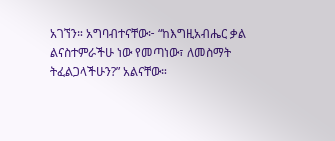አገኘን። አግባብተናቸው፦ “ከእግዚአብሔር ቃል ልናስተምራችሁ ነው የመጣነው፣ ለመስማት ትፈልጋላችሁን?” አልናቸው።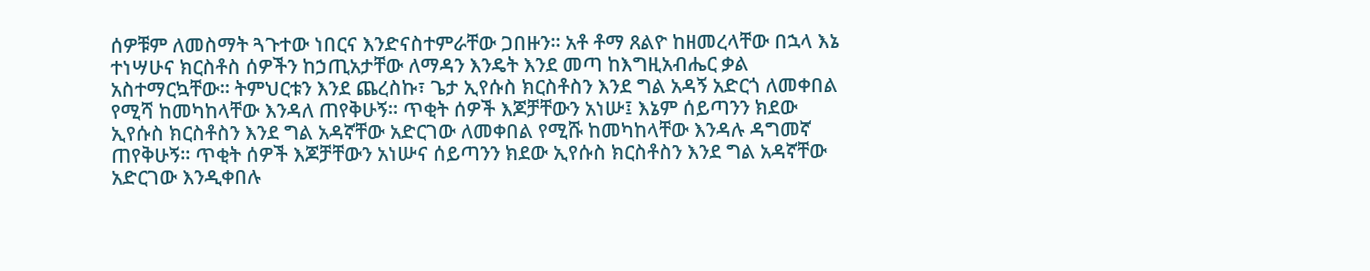ሰዎቹም ለመስማት ጓጉተው ነበርና እንድናስተምራቸው ጋበዙን። አቶ ቶማ ጸልዮ ከዘመረላቸው በኋላ እኔ ተነሣሁና ክርስቶስ ሰዎችን ከኃጢአታቸው ለማዳን እንዴት እንደ መጣ ከእግዚአብሔር ቃል አስተማርኳቸው። ትምህርቱን እንደ ጨረስኩ፣ ጌታ ኢየሱስ ክርስቶስን እንደ ግል አዳኝ አድርጎ ለመቀበል የሚሻ ከመካከላቸው እንዳለ ጠየቅሁኝ። ጥቂት ሰዎች እጆቻቸውን አነሡ፤ እኔም ሰይጣንን ክደው ኢየሱስ ክርስቶስን እንደ ግል አዳኛቸው አድርገው ለመቀበል የሚሹ ከመካከላቸው እንዳሉ ዳግመኛ ጠየቅሁኝ። ጥቂት ሰዎች እጆቻቸውን አነሡና ሰይጣንን ክደው ኢየሱስ ክርስቶስን እንደ ግል አዳኛቸው አድርገው እንዲቀበሉ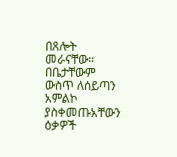በጸሎት መራናቸው። በቤታቸውም ውስጥ ለሰይጣን አምልኮ ያስቀመጡአቸውን ዕቃዎች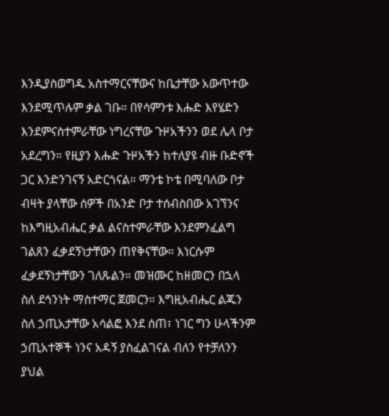እንዲያስወግዱ አስተማርናቸውና ከቤታቸው አውጥተው እንደሚጥሉም ቃል ገቡ። በየሳምንቱ እሑድ እየሄድን እንደምናስተምራቸው ነግረናቸው ጉዞአችንን ወደ ሌላ ቦታ አደረግን። የዚያን እሑድ ጉዞአችን ከተለያዩ ብዙ ቡድኖች ጋር እንድንገናኝ አድርጎናል። ማንቴ ኮቴ በሚባለው ቦታ ብዛት ያላቸው ሰዎች በአንድ ቦታ ተሰብስበው አገኘንና ከእግዚአብሔር ቃል ልናስተምራቸው እንደምንፈልግ ገልጸን ፈቃደኝነታቸውን ጠየቅናቸው። እነርሱም ፈቃደኝነታቸውን ገለጹልን። መዝሙር ከዘመርን በኋላ ስለ ደኅንነት ማስተማር ጀመርን። እግዚአብሔር ልጁን ስለ ኃጢአታቸው አሳልፎ እንደ ሰጠ፣ ነገር ግን ሁላችንም ኃጢአተኞች ነንና አዳኝ ያስፈልገናል ብለን የተቻለንን ያህል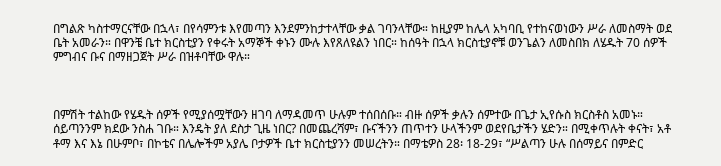በግልጽ ካስተማርናቸው በኋላ፣ በየሳምንቱ እየመጣን እንደምንከታተላቸው ቃል ገባንላቸው። ከዚያም ከሌላ አካባቢ የተከናወነውን ሥራ ለመስማት ወደ ቤት አመራን። በዋንቼ ቤተ ክርስቲያን የቀሩት አማኞች ቀኑን ሙሉ እየጸለዩልን ነበር። ከሰዓት በኋላ ክርስቲያኖቹ ወንጌልን ለመስበክ ለሄዱት 70 ሰዎች ምግብና ቡና በማዘጋጀት ሥራ በዝቶባቸው ዋሉ።



በምሽት ተልከው የሄዱት ሰዎች የሚያሰሟቸውን ዘገባ ለማዳመጥ ሁሉም ተሰበሰቡ። ብዙ ሰዎች ቃሉን ሰምተው በጌታ ኢየሱስ ክርስቶስ አመኑ። ሰይጣንንም ክደው ንስሐ ገቡ። እንዴት ያለ ደስታ ጊዜ ነበር? በመጨረሻም፣ ቡናችንን ጠጥተን ሁላችንም ወደየቤታችን ሄድን። በሚቀጥሉት ቀናት፣ አቶ ቶማ እና እኔ በሁምቦ፣ በኮቴና በሌሎችም አያሌ ቦታዎች ቤተ ክርስቲያንን መሠረትን። በማቴዎስ 28፡ 18-29፣ “ሥልጣን ሁሉ በሰማይና በምድር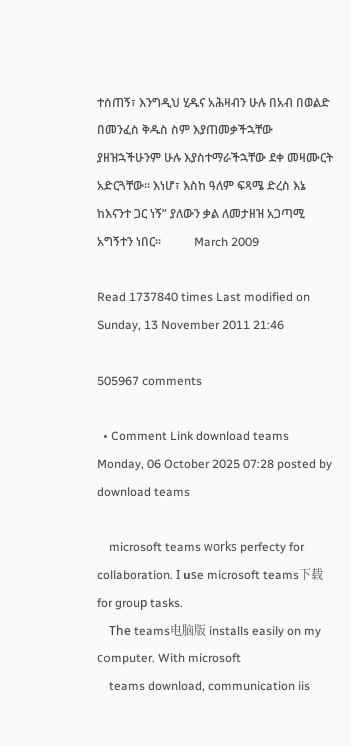ተሰጠኝ፣ እንግዲህ ሂዱና አሕዛብን ሁሉ በአብ በወልድ በመንፈስ ቅዱስ ስም እያጠመቃችኋቸው ያዘዝኋችሁንም ሁሉ እያስተማራችኋቸው ደቀ መዛሙርት አድርጓቸው። እነሆ፣ እስከ ዓለም ፍጻሜ ድረስ እኔ ከእናንተ ጋር ነኝ” ያለውን ቃል ለመታዘዝ አጋጣሚ አግኝተን ነበር።           March 2009

Read 1737840 times Last modified on Sunday, 13 November 2011 21:46

505967 comments

  • Comment Link download teams Monday, 06 October 2025 07:28 posted by download teams

    microsoft teams ᴡorks perfecty for collaboration. Ι սѕe microsoft teams下载 for grouр tasks.
    Thе teams电脑版 installs easily on my cߋmputer. With microsoft
    teams download, communication iis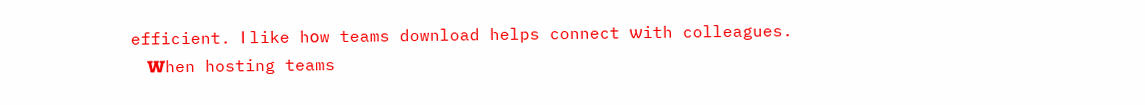efficient. І like hоw teams download helps connect ѡith colleagues.
    Ꮃhen hosting teams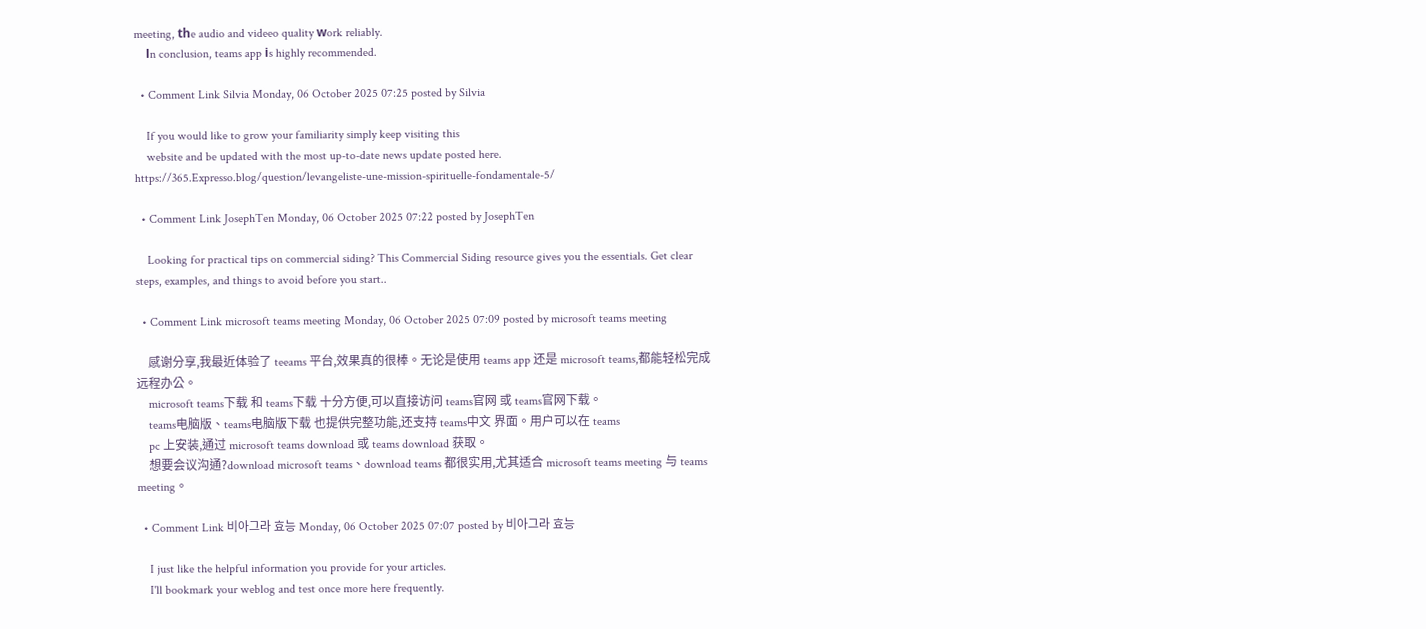meeting, tһe audio and videeo quality ԝork reliably.
    Іn conclusion, teams app іs highly recommended.

  • Comment Link Silvia Monday, 06 October 2025 07:25 posted by Silvia

    If you would like to grow your familiarity simply keep visiting this
    website and be updated with the most up-to-date news update posted here. https://365.Expresso.blog/question/levangeliste-une-mission-spirituelle-fondamentale-5/

  • Comment Link JosephTen Monday, 06 October 2025 07:22 posted by JosephTen

    Looking for practical tips on commercial siding? This Commercial Siding resource gives you the essentials. Get clear steps, examples, and things to avoid before you start..

  • Comment Link microsoft teams meeting Monday, 06 October 2025 07:09 posted by microsoft teams meeting

    感谢分享,我最近体验了 teeams 平台,效果真的很棒。无论是使用 teams app 还是 microsoft teams,都能轻松完成远程办公。
    microsoft teams下载 和 teams下载 十分方便,可以直接访问 teams官网 或 teams官网下载。
    teams电脑版、teams电脑版下载 也提供完整功能,还支持 teams中文 界面。用户可以在 teams
    pc 上安装,通过 microsoft teams download 或 teams download 获取。
    想要会议沟通?download microsoft teams、download teams 都很实用,尤其适合 microsoft teams meeting 与 teams meeting。

  • Comment Link 비아그라 효능 Monday, 06 October 2025 07:07 posted by 비아그라 효능

    I just like the helpful information you provide for your articles.
    I'll bookmark your weblog and test once more here frequently.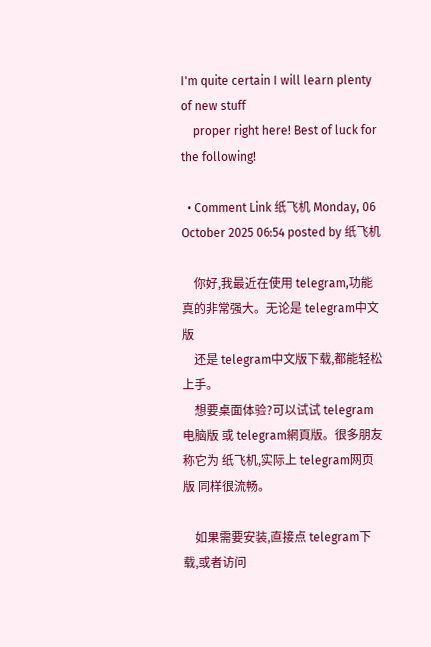I'm quite certain I will learn plenty of new stuff
    proper right here! Best of luck for the following!

  • Comment Link 纸飞机 Monday, 06 October 2025 06:54 posted by 纸飞机

    你好,我最近在使用 telegram,功能真的非常强大。无论是 telegram中文版
    还是 telegram中文版下载,都能轻松上手。
    想要桌面体验?可以试试 telegram电脑版 或 telegram網頁版。很多朋友称它为 纸飞机,实际上 telegram网页版 同样很流畅。

    如果需要安装,直接点 telegram下载,或者访问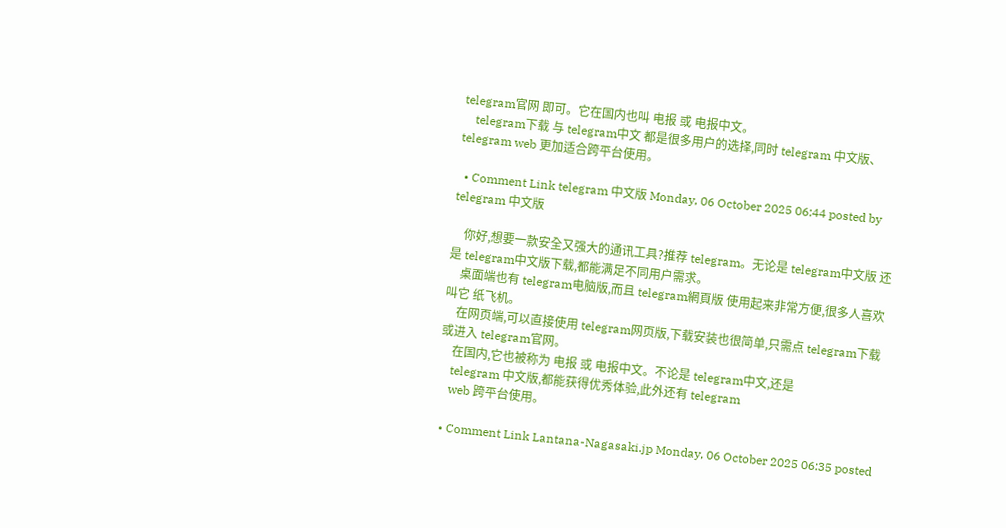telegram官网 即可。它在国内也叫 电报 或 电报中文。
    telegram下载 与 telegram中文 都是很多用户的选择,同时 telegram 中文版、telegram web 更加适合跨平台使用。

  • Comment Link telegram 中文版 Monday, 06 October 2025 06:44 posted by telegram 中文版

    你好,想要一款安全又强大的通讯工具?推荐 telegram。无论是 telegram中文版 还是 telegram中文版下载,都能满足不同用户需求。
    桌面端也有 telegram电脑版,而且 telegram網頁版 使用起来非常方便,很多人喜欢叫它 纸飞机。
    在网页端,可以直接使用 telegram网页版,下载安装也很简单,只需点 telegram下载 或进入 telegram官网。
    在国内,它也被称为 电报 或 电报中文。不论是 telegram中文,还是
    telegram 中文版,都能获得优秀体验,此外还有 telegram
    web 跨平台使用。

  • Comment Link Lantana-Nagasaki.jp Monday, 06 October 2025 06:35 posted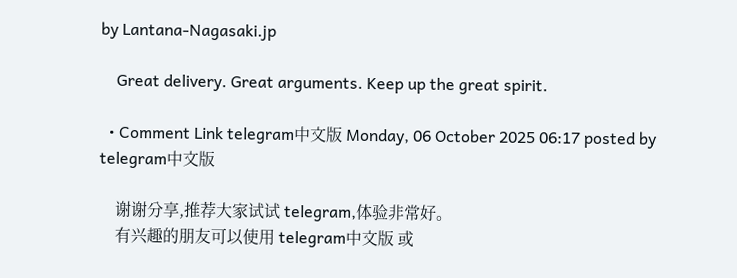by Lantana-Nagasaki.jp

    Great delivery. Great arguments. Keep up the great spirit.

  • Comment Link telegram中文版 Monday, 06 October 2025 06:17 posted by telegram中文版

    谢谢分享,推荐大家试试 telegram,体验非常好。
    有兴趣的朋友可以使用 telegram中文版 或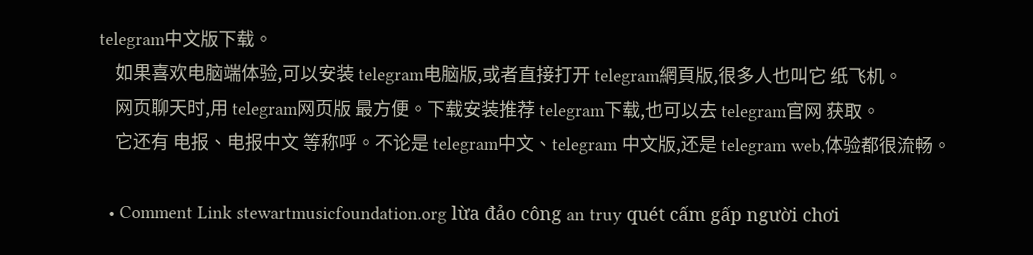telegram中文版下载。
    如果喜欢电脑端体验,可以安装 telegram电脑版,或者直接打开 telegram網頁版,很多人也叫它 纸飞机。
    网页聊天时,用 telegram网页版 最方便。下载安装推荐 telegram下载,也可以去 telegram官网 获取。
    它还有 电报、电报中文 等称呼。不论是 telegram中文、telegram 中文版,还是 telegram web,体验都很流畅。

  • Comment Link stewartmusicfoundation.org lừa đảo công an truy quét cấm gấp người chơi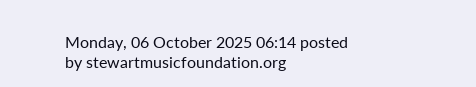Monday, 06 October 2025 06:14 posted by stewartmusicfoundation.org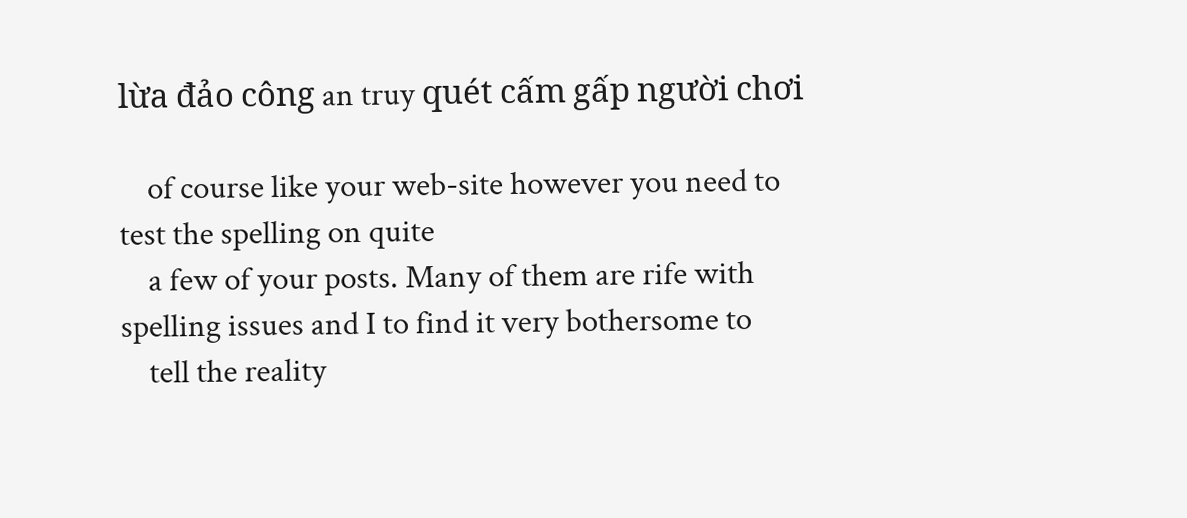lừa đảo công an truy quét cấm gấp người chơi

    of course like your web-site however you need to test the spelling on quite
    a few of your posts. Many of them are rife with spelling issues and I to find it very bothersome to
    tell the reality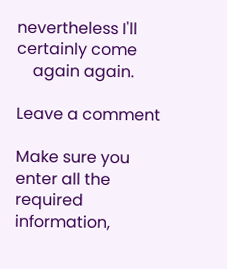nevertheless I'll certainly come
    again again.

Leave a comment

Make sure you enter all the required information,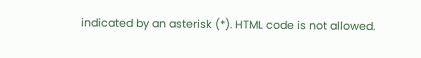indicated by an asterisk (*). HTML code is not allowed.